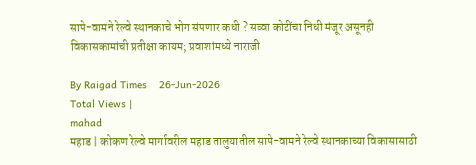सापे-वामने रेल्वे स्थानकाचे भोग संपणार कधी ? सव्वा कोटींचा निधी मंजूर असूनही विकासकामांची प्रतीक्षा कायम; प्रवाशांमध्ये नाराजी

By Raigad Times    26-Jun-2026
Total Views |
mahad
महाड | कोकण रेल्वे मार्गावरील महाड तालुयातील सापे-वामने रेल्वे स्थानकाच्या विकासासाठी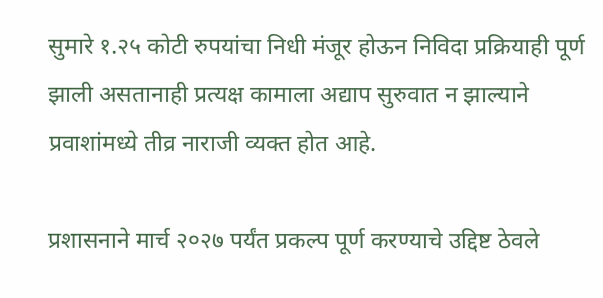सुमारे १.२५ कोटी रुपयांचा निधी मंजूर होऊन निविदा प्रक्रियाही पूर्ण झाली असतानाही प्रत्यक्ष कामाला अद्याप सुरुवात न झाल्याने प्रवाशांमध्ये तीव्र नाराजी व्यक्त होत आहे.

प्रशासनाने मार्च २०२७ पर्यंत प्रकल्प पूर्ण करण्याचे उद्दिष्ट ठेवले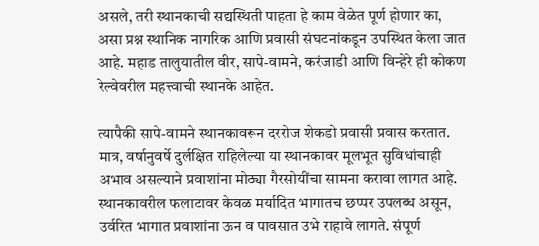असले, तरी स्थानकाची सद्यस्थिती पाहता हे काम वेळेत पूर्ण होणार का, असा प्रश्न स्थानिक नागरिक आणि प्रवासी संघटनांकडून उपस्थित केला जात आहे. महाड तालुयातील वीर, सापे-वामने, करंजाडी आणि विन्हेरे ही कोकण रेल्वेवरील महत्त्वाची स्थानके आहेत.

त्यापैकी सापे-वामने स्थानकावरून दररोज शेकडो प्रवासी प्रवास करतात. मात्र, वर्षानुवर्षे दुर्लक्षित राहिलेल्या या स्थानकावर मूलभूत सुविधांचाही अभाव असल्याने प्रवाशांना मोठ्या गैरसोयींचा सामना करावा लागत आहे. स्थानकावरील फलाटावर केवळ मर्यादित भागातच छप्पर उपलब्ध असून, उर्वरित भागात प्रवाशांना ऊन व पावसात उभे राहावे लागते. संपूर्ण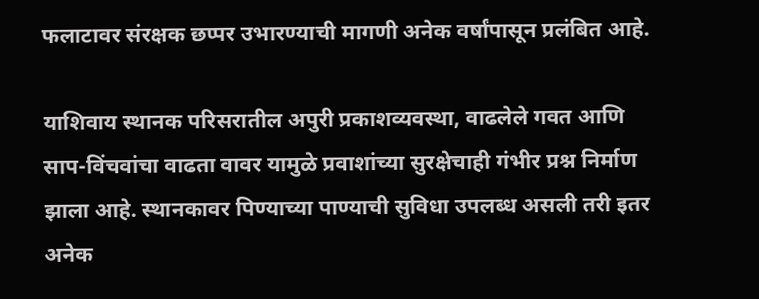फलाटावर संरक्षक छप्पर उभारण्याची मागणी अनेक वर्षांपासून प्रलंबित आहे.

याशिवाय स्थानक परिसरातील अपुरी प्रकाशव्यवस्था, वाढलेले गवत आणि साप-विंचवांचा वाढता वावर यामुळे प्रवाशांच्या सुरक्षेचाही गंभीर प्रश्न निर्माण झाला आहे. स्थानकावर पिण्याच्या पाण्याची सुविधा उपलब्ध असली तरी इतर अनेक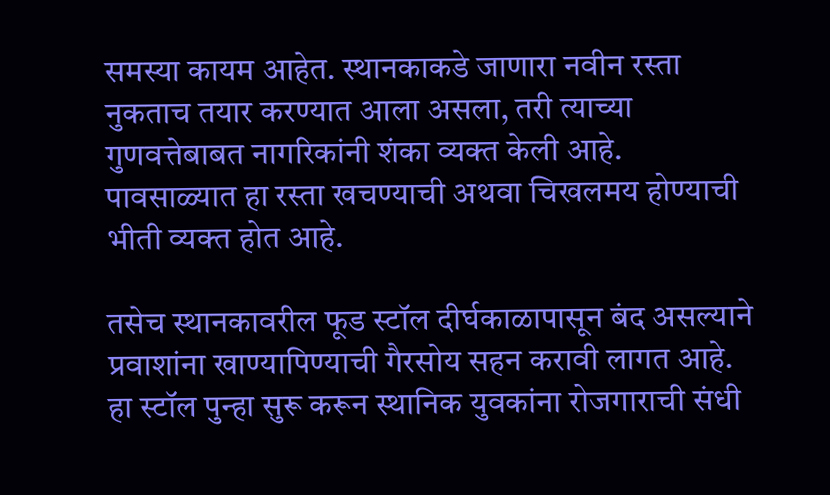समस्या कायम आहेत. स्थानकाकडे जाणारा नवीन रस्ता नुकताच तयार करण्यात आला असला, तरी त्याच्या गुणवत्तेबाबत नागरिकांनी शंका व्यक्त केली आहे. पावसाळ्यात हा रस्ता खचण्याची अथवा चिखलमय होण्याची भीती व्यक्त होत आहे.

तसेच स्थानकावरील फूड स्टॉल दीर्घकाळापासून बंद असल्याने प्रवाशांना खाण्यापिण्याची गैरसोय सहन करावी लागत आहे. हा स्टॉल पुन्हा सुरू करून स्थानिक युवकांना रोजगाराची संधी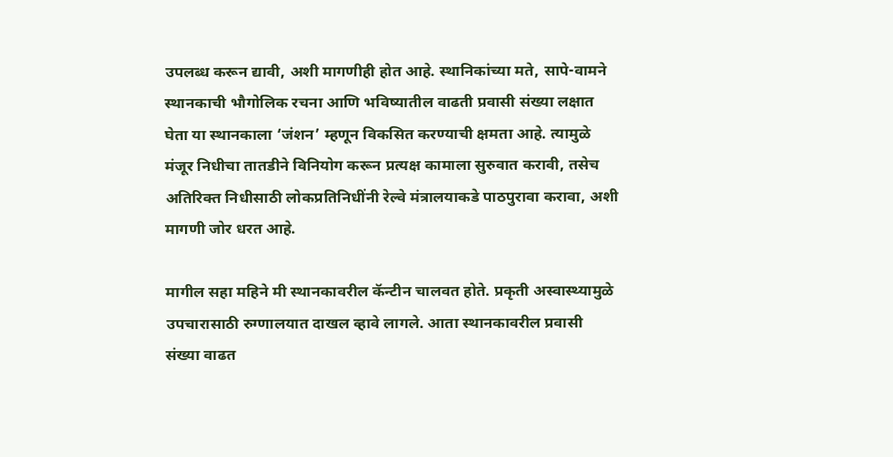उपलब्ध करून द्यावी, अशी मागणीही होत आहे. स्थानिकांच्या मते, सापे-वामने स्थानकाची भौगोलिक रचना आणि भविष्यातील वाढती प्रवासी संख्या लक्षात घेता या स्थानकाला ‘जंशन’ म्हणून विकसित करण्याची क्षमता आहे. त्यामुळे मंजूर निधीचा तातडीने विनियोग करून प्रत्यक्ष कामाला सुरुवात करावी, तसेच अतिरिक्त निधीसाठी लोकप्रतिनिधींनी रेल्वे मंत्रालयाकडे पाठपुरावा करावा, अशी मागणी जोर धरत आहे.

मागील सहा महिने मी स्थानकावरील कॅन्टीन चालवत होते. प्रकृती अस्वास्थ्यामुळे उपचारासाठी रुग्णालयात दाखल व्हावे लागले. आता स्थानकावरील प्रवासी संख्या वाढत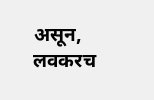असून, लवकरच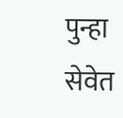पुन्हा सेवेत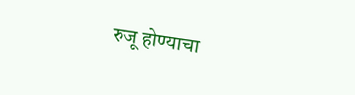रुजू होण्याचा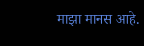माझा मानस आहे.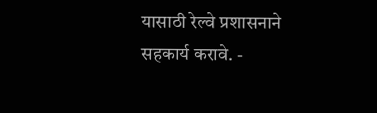यासाठी रेल्वे प्रशासनाने सहकार्य करावे. -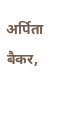अर्पिता बैकर,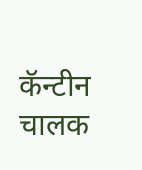कॅन्टीन चालक